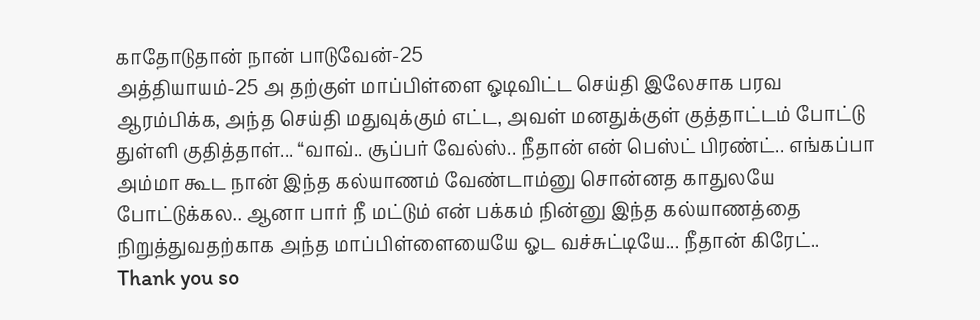காதோடுதான் நான் பாடுவேன்-25
அத்தியாயம்-25 அ தற்குள் மாப்பிள்ளை ஓடிவிட்ட செய்தி இலேசாக பரவ ஆரம்பிக்க, அந்த செய்தி மதுவுக்கும் எட்ட, அவள் மனதுக்குள் குத்தாட்டம் போட்டு துள்ளி குதித்தாள்... “வாவ்.. சூப்பர் வேல்ஸ்.. நீதான் என் பெஸ்ட் பிரண்ட்.. எங்கப்பா அம்மா கூட நான் இந்த கல்யாணம் வேண்டாம்னு சொன்னத காதுலயே போட்டுக்கல.. ஆனா பார் நீ மட்டும் என் பக்கம் நின்னு இந்த கல்யாணத்தை நிறுத்துவதற்காக அந்த மாப்பிள்ளையையே ஓட வச்சுட்டியே... நீதான் கிரேட்.. Thank you so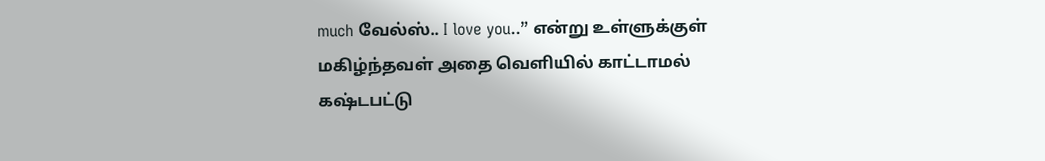much வேல்ஸ்.. I love you..” என்று உள்ளுக்குள் மகிழ்ந்தவள் அதை வெளியில் காட்டாமல் கஷ்டபட்டு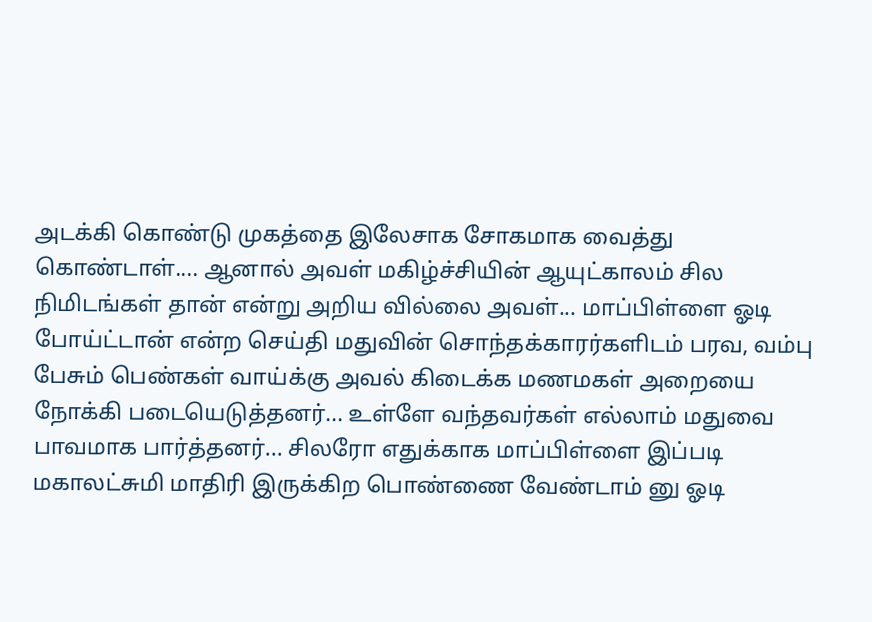அடக்கி கொண்டு முகத்தை இலேசாக சோகமாக வைத்து கொண்டாள்.... ஆனால் அவள் மகிழ்ச்சியின் ஆயுட்காலம் சில நிமிடங்கள் தான் என்று அறிய வில்லை அவள்... மாப்பிள்ளை ஓடி போய்ட்டான் என்ற செய்தி மதுவின் சொந்தக்காரர்களிடம் பரவ, வம்பு பேசும் பெண்கள் வாய்க்கு அவல் கிடைக்க மணமகள் அறையை நோக்கி படையெடுத்தனர்... உள்ளே வந்தவர்கள் எல்லாம் மதுவை பாவமாக பார்த்தனர்... சிலரோ எதுக்காக மாப்பிள்ளை இப்படி மகாலட்சுமி மாதிரி இருக்கிற பொண்ணை வேண்டாம் னு ஓடி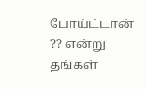போய்ட்டான் ?? என்று தங்கள்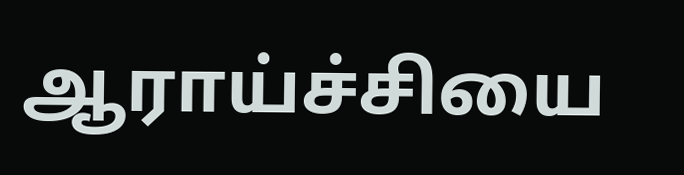ஆராய்ச்சியை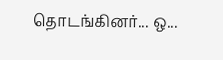தொடங்கினர்... ஒ...